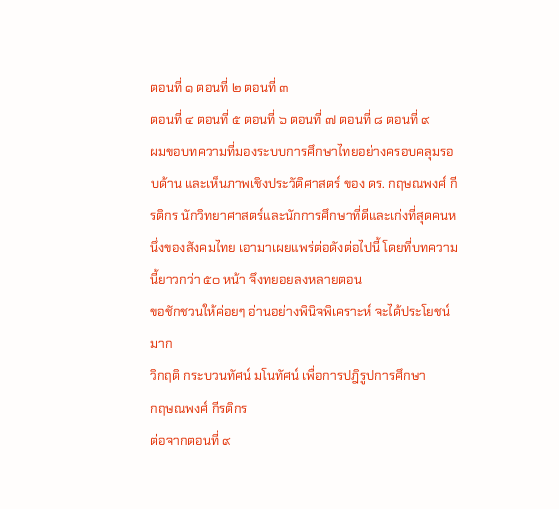ตอนที่ ๑ ตอนที่ ๒ ตอนที่ ๓
ตอนที่ ๔ ตอนที่ ๕ ตอนที่ ๖ ตอนที่ ๗ ตอนที่ ๘ ตอนที่ ๙
ผมขอบทความที่มองระบบการศึกษาไทยอย่างครอบคลุมรอบด้าน และเห็นภาพเชิงประวัติศาสตร์ ของ ดร. กฤษณพงศ์ กีรติกร นักวิทยาศาสตร์และนักการศึกษาที่ดีและเก่งที่สุดคนหนึ่งของสังคมไทย เอามาเผยแพร่ต่อดังต่อไปนี้ โดยที่บทความนี้ยาวกว่า ๕๐ หน้า จึงทยอยลงหลายตอน
ขอชักชวนให้ค่อยๆ อ่านอย่างพินิจพิเคราะห์ จะได้ประโยชน์มาก
วิกฤติ กระบวนทัศน์ มโนทัศน์ เพื่อการปฎิรูปการศึกษา
กฤษณพงศ์ กีรติกร
ต่อจากตอนที่ ๙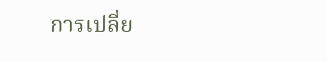การเปลี่ย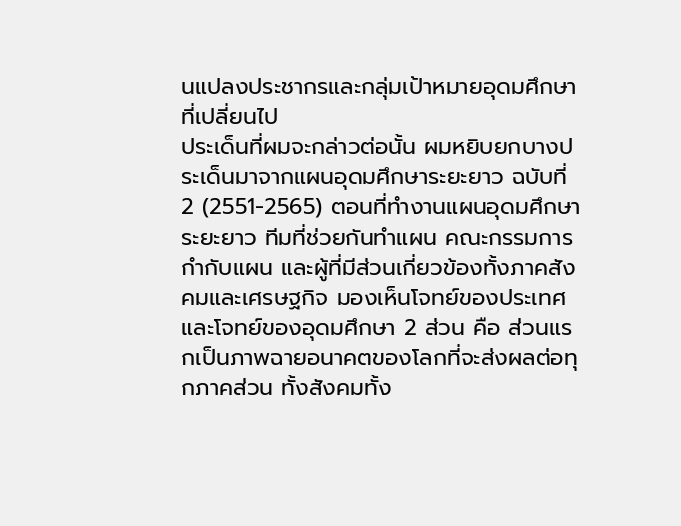นแปลงประชากรและกลุ่มเป้าหมายอุดมศึกษาที่เปลี่ยนไป
ประเด็นที่ผมจะกล่าวต่อนั้น ผมหยิบยกบางประเด็นมาจากแผนอุดมศึกษาระยะยาว ฉบับที่ 2 (2551-2565) ตอนที่ทำงานแผนอุดมศึกษาระยะยาว ทีมที่ช่วยกันทำแผน คณะกรรมการกำกับแผน และผู้ที่มีส่วนเกี่ยวข้องทั้งภาคสังคมและเศรษฐกิจ มองเห็นโจทย์ของประเทศและโจทย์ของอุดมศึกษา 2 ส่วน คือ ส่วนแรกเป็นภาพฉายอนาคตของโลกที่จะส่งผลต่อทุกภาคส่วน ทั้งสังคมทั้ง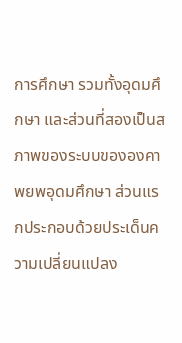การศึกษา รวมทั้งอุดมศึกษา และส่วนที่สองเป็นสภาพของระบบขององคาพยพอุดมศึกษา ส่วนแรกประกอบด้วยประเด็นความเปลี่ยนแปลง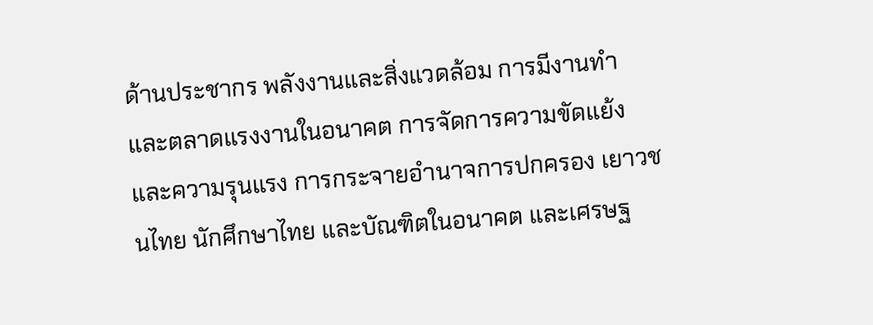ด้านประชากร พลังงานและสิ่งแวดล้อม การมีงานทำและตลาดแรงงานในอนาคต การจัดการความขัดแย้งและความรุนแรง การกระจายอำนาจการปกครอง เยาวชนไทย นักศึกษาไทย และบัณฑิตในอนาคต และเศรษฐ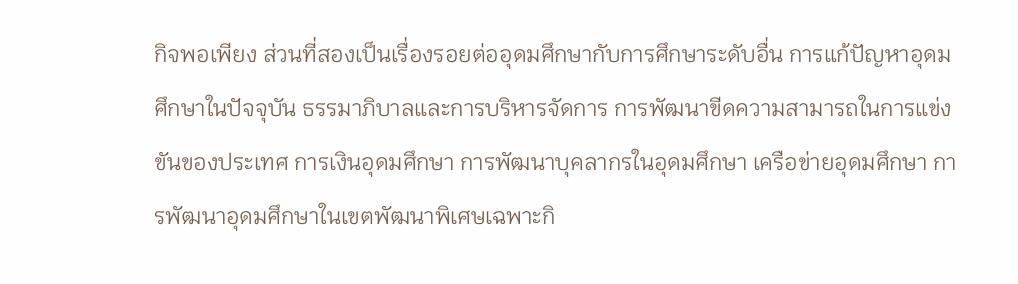กิจพอเพียง ส่วนที่สองเป็นเรื่องรอยต่ออุดมศึกษากับการศึกษาระดับอื่น การแก้ปัญหาอุดมศึกษาในปัจจุบัน ธรรมาภิบาลและการบริหารจัดการ การพัฒนาขีดความสามารถในการแข่งขันของประเทศ การเงินอุดมศึกษา การพัฒนาบุคลากรในอุดมศึกษา เครือข่ายอุดมศึกษา การพัฒนาอุดมศึกษาในเขตพัฒนาพิเศษเฉพาะกิ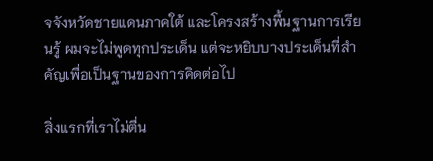จจังหวัดชายแดนภาคใต้ และโครงสร้างพื้นฐานการเรียนรู้ ผมจะไม่พูดทุกประเด็น แต่จะหยิบบางประเด็นที่สำคัญเพื่อเป็นฐานของการคิดต่อไป

สิ่งแรกที่เราไม่ตื่น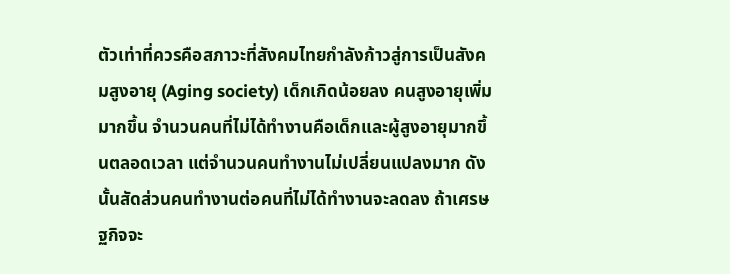ตัวเท่าที่ควรคือสภาวะที่สังคมไทยกำลังก้าวสู่การเป็นสังคมสูงอายุ (Aging society) เด็กเกิดน้อยลง คนสูงอายุเพิ่มมากขึ้น จำนวนคนที่ไม่ได้ทำงานคือเด็กและผู้สูงอายุมากขึ้นตลอดเวลา แต่จำนวนคนทำงานไม่เปลี่ยนแปลงมาก ดังนั้นสัดส่วนคนทำงานต่อคนที่ไม่ได้ทำงานจะลดลง ถ้าเศรษฐกิจจะ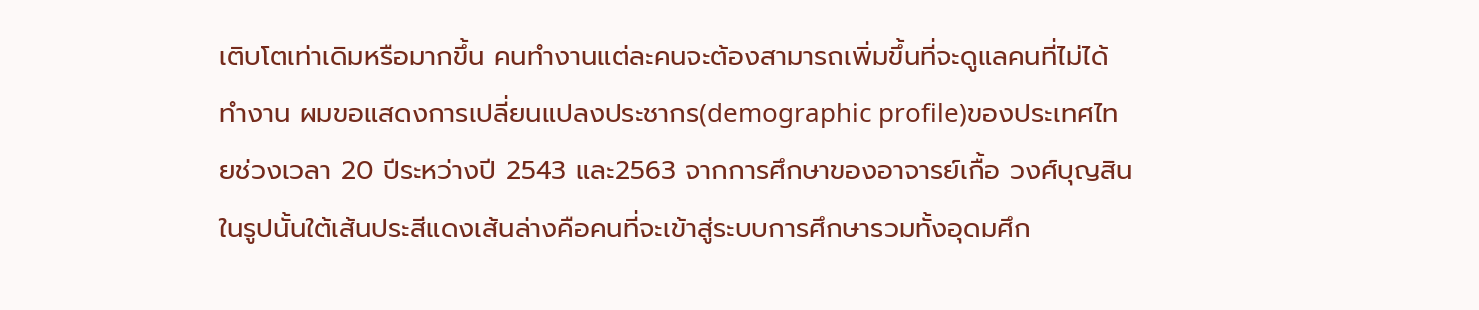เติบโตเท่าเดิมหรือมากขึ้น คนทำงานแต่ละคนจะต้องสามารถเพิ่มขึ้นที่จะดูแลคนที่ไม่ได้ทำงาน ผมขอแสดงการเปลี่ยนแปลงประชากร(demographic profile)ของประเทศไทยช่วงเวลา 20 ปีระหว่างปี 2543 และ2563 จากการศึกษาของอาจารย์เกื้อ วงศ์บุญสิน ในรูปนั้นใต้เส้นประสีแดงเส้นล่างคือคนที่จะเข้าสู่ระบบการศึกษารวมทั้งอุดมศึก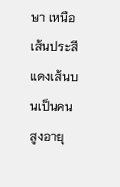ษา เหนือเส้นประสีแดงเส้นบนเป็นคนสูงอายุ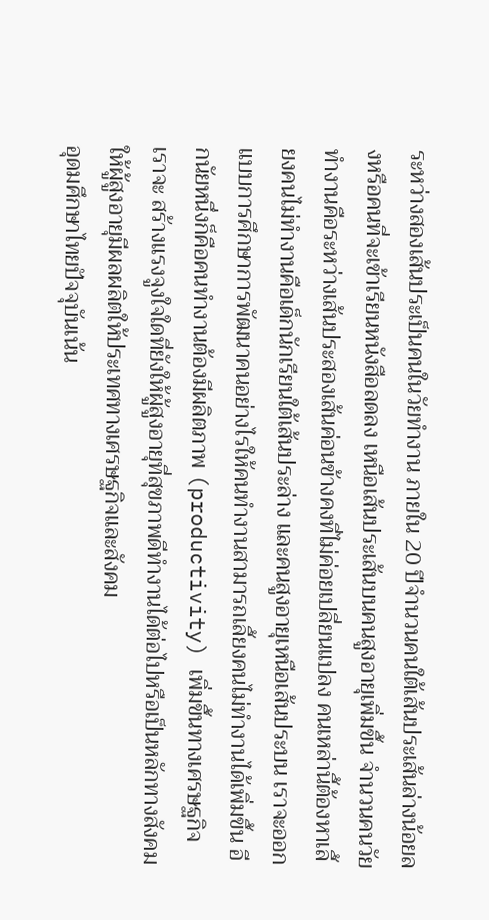ระหว่างสองเส้นประเป็นคนในวัยทำงาน ภายใน 20 ปีจำนวนคนใต้เส้นประเส้นล่างน้อยลงหรือคนที่จะเข้าเรียนหนังสือลดลง เหนือเส้นประเส้นบนคนสูงอายุเพิ่มขึ้น จำนวนคนวัยทำงานคือระหว่างเส้นประสองเส้นค่อนข้างคงที่ไม่ค่อยเปลี่ยนแปลง คนเหล่านี้ต้องหาเลี้ยงคนไม่ทำงานคือเด็กนักเรียนใต้เส้นประล่าง และคนสูงอายุเหนือเส้นประบน เราจะออกแบบการศึกษาการพัฒนาคนอย่างไรให้คนทำงานสามารถเลี้ยงคนไม่ทำงานได้เพิ่มขึ้น อีกนัยหนึ่งก็คือคนทำงานต้องมีผลิตภาพ (productivity) เพิ่มขึ้นทางเศรษฐกิจ เราจะ สร้างแรงจูงใจใดที่ยังให้ผู้สูงอายุที่สุขภาพดีทำงานได้ต่อไปหรือเป็นหลักทางสังคม ให้ผู้สูงอายุมีผลผลิตให้ประเทศทางเศรษฐกิจและสังคม
อุดมศึกษาไทยปัจจุบันเน้น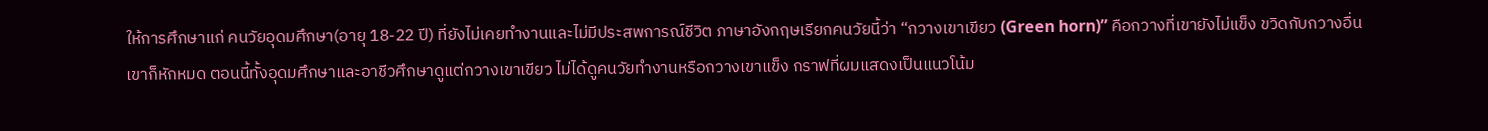ให้การศึกษาแก่ คนวัยอุดมศึกษา(อายุ 18-22 ปี) ที่ยังไม่เคยทำงานและไม่มีประสพการณ์ชีวิต ภาษาอังกฤษเรียกคนวัยนี้ว่า “กวางเขาเขียว (Green horn)” คือกวางที่เขายังไม่แข็ง ขวิดกับกวางอื่นเขาก็หักหมด ตอนนี้ทั้งอุดมศึกษาและอาชีวศึกษาดูแต่กวางเขาเขียว ไม่ได้ดูคนวัยทำงานหรือกวางเขาแข็ง กราฟที่ผมแสดงเป็นแนวโน้ม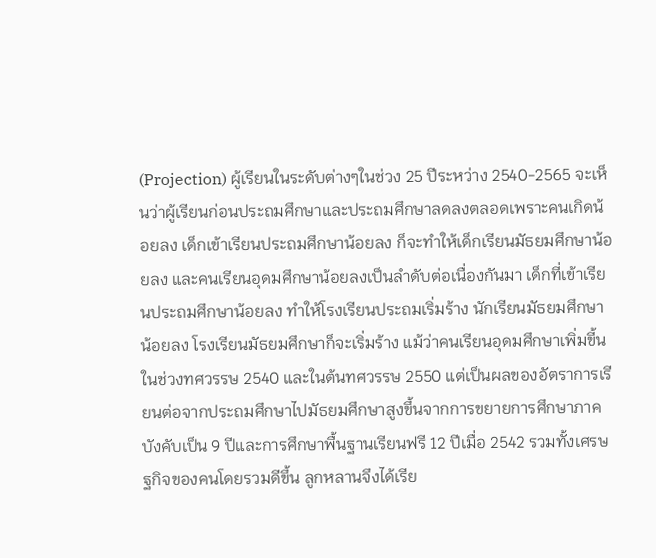(Projection) ผู้เรียนในระดับต่างๆในช่วง 25 ปีระหว่าง 2540-2565 จะเห็นว่าผู้เรียนก่อนประถมศึกษาและประถมศึกษาลดลงตลอดเพราะคนเกิดน้อยลง เด็กเข้าเรียนประถมศึกษาน้อยลง ก็จะทำให้เด็กเรียนมัธยมศึกษาน้อยลง และคนเรียนอุดมศึกษาน้อยลงเป็นลำดับต่อเนื่องกันมา เด็กที่เข้าเรียนประถมศึกษาน้อยลง ทำให้โรงเรียนประถมเริ่มร้าง นักเรียนมัธยมศึกษาน้อยลง โรงเรียนมัธยมศึกษาก็จะเริ่มร้าง แม้ว่าคนเรียนอุดมศึกษาเพิ่มขี้นในช่วงทศวรรษ 2540 และในต้นทศวรรษ 2550 แต่เป็นผลของอัตราการเรียนต่อจากประถมศึกษาไปมัธยมศึกษาสูงขึ้นจากการขยายการศึกษาภาคบังคับเป็น 9 ปีและการศึกษาพื้นฐานเรียนฟรี 12 ปีเมื่อ 2542 รวมทั้งเศรษฐกิจของคนโดยรวมดีขึ้น ลูกหลานจึงได้เรีย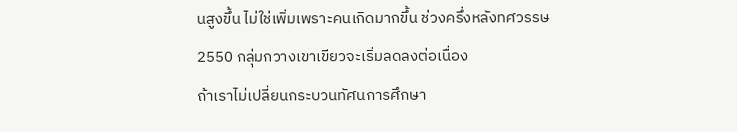นสูงขึ้น ไม่ใช่เพิ่มเพราะคนเกิดมากขึ้น ช่วงครึ่งหลังทศวรรษ 2550 กลุ่มกวางเขาเขียวจะเริ่มลดลงต่อเนื่อง
ถ้าเราไม่เปลี่ยนกระบวนทัศนการศึกษา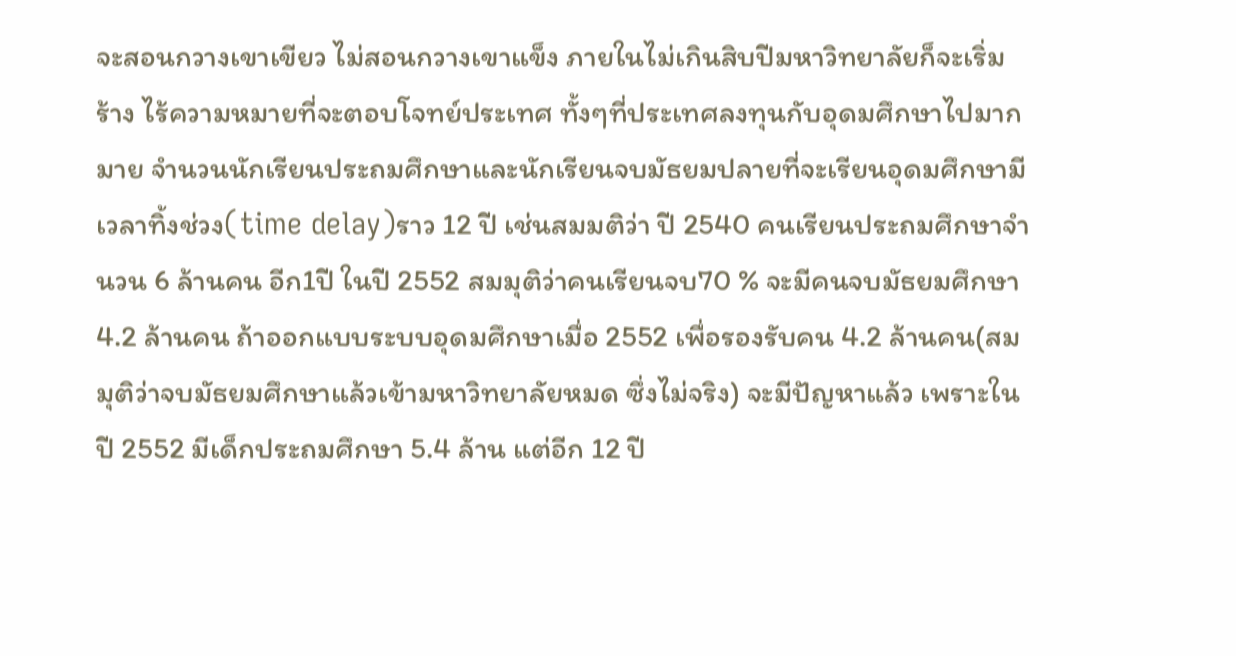จะสอนกวางเขาเขียว ไม่สอนกวางเขาแข็ง ภายในไม่เกินสิบปีมหาวิทยาลัยก็จะเริ่มร้าง ไร้ความหมายที่จะตอบโจทย์ประเทศ ทั้งๆที่ประเทศลงทุนกับอุดมศึกษาไปมากมาย จำนวนนักเรียนประถมศึกษาและนักเรียนจบมัธยมปลายที่จะเรียนอุดมศึกษามีเวลาทิ้งช่วง(time delay)ราว 12 ปี เช่นสมมติว่า ปี 2540 คนเรียนประถมศึกษาจำนวน 6 ล้านคน อีก1ปี ในปี 2552 สมมุติว่าคนเรียนจบ70 % จะมีคนจบมัธยมศึกษา 4.2 ล้านคน ถ้าออกแบบระบบอุดมศึกษาเมื่อ 2552 เพื่อรองรับคน 4.2 ล้านคน(สมมุติว่าจบมัธยมศึกษาแล้วเข้ามหาวิทยาลัยหมด ซึ่งไม่จริง) จะมีปัญหาแล้ว เพราะในปี 2552 มีเด็กประถมศึกษา 5.4 ล้าน แต่อีก 12 ปี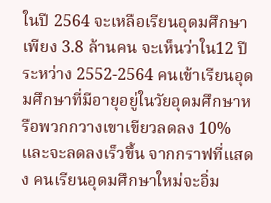ในปี 2564 จะเหลือเรียนอุดมศึกษาเพียง 3.8 ล้านคน จะเห็นว่าใน12 ปีระหว่าง 2552-2564 คนเข้าเรียนอุดมศึกษาที่มีอายุอยู่ในวัยอุดมศึกษาหรือพวกกวางเขาเขียวลดลง 10% และจะลดลงเร็วขึ้น จากกราฟที่แสดง คนเรียนอุดมศึกษาใหม่จะอิ่ม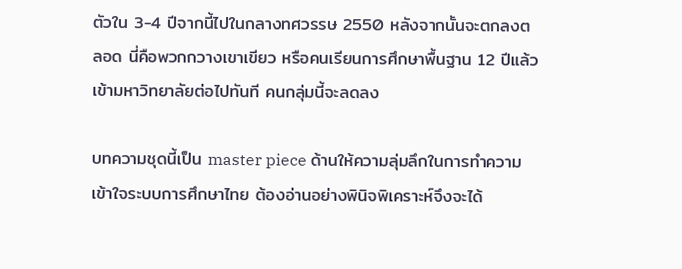ตัวใน 3-4 ปีจากนี้ไปในกลางทศวรรษ 2550 หลังจากนั้นจะตกลงตลอด นี่คือพวกกวางเขาเขียว หรือคนเรียนการศึกษาพื้นฐาน 12 ปีแล้วเข้ามหาวิทยาลัยต่อไปทันที คนกลุ่มนี้จะลดลง

บทความชุดนี้เป็น master piece ด้านให้ความลุ่มลึกในการทำความเข้าใจระบบการศึกษาไทย ต้องอ่านอย่างพินิจพิเคราะห์จึงจะได้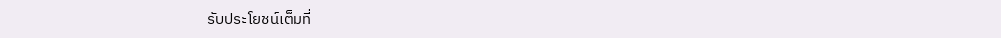รับประโยชน์เต็มที่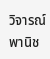วิจารณ์ พานิช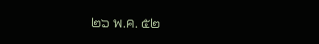๒๖ พ.ค. ๕๒